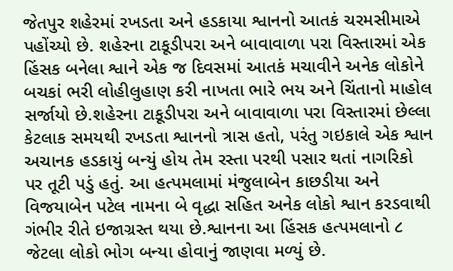જેતપુર શહેરમાં રખડતા અને હડકાયા શ્વાનનો આતકં ચરમસીમાએ પહોંચ્યો છે. શહેરના ટાકૂડીપરા અને બાવાવાળા પરા વિસ્તારમાં એક હિંસક બનેલા શ્વાને એક જ દિવસમાં આતકં મચાવીને અનેક લોકોને બચકાં ભરી લોહીલુહાણ કરી નાખતા ભારે ભય અને ચિંતાનો માહોલ સર્જાયો છે.શહેરના ટાકૂડીપરા અને બાવાવાળા પરા વિસ્તારમાં છેલ્લા કેટલાક સમયથી રખડતા શ્વાનનો ત્રાસ હતો, પરંતુ ગઇકાલે એક શ્વાન અચાનક હડકાયું બન્યું હોય તેમ રસ્તા પરથી પસાર થતાં નાગરિકો પર તૂટી પડું હતું. આ હત્પમલામાં મંજુલાબેન કાછડીયા અને વિજયાબેન પટેલ નામના બે વૃદ્ધા સહિત અનેક લોકો શ્વાન કરડવાથી ગંભીર રીતે ઇજાગ્રસ્ત થયા છે.શ્વાનના આ હિંસક હત્પમલાનો ૮ જેટલા લોકો ભોગ બન્યા હોવાનું જાણવા મળ્યું છે.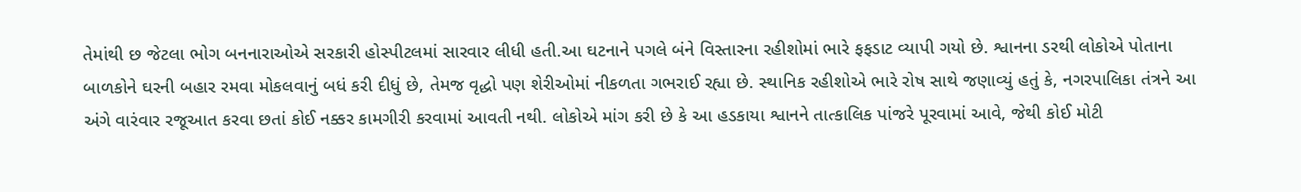તેમાંથી છ જેટલા ભોગ બનનારાઓએ સરકારી હોસ્પીટલમાં સારવાર લીધી હતી.આ ઘટનાને પગલે બંને વિસ્તારના રહીશોમાં ભારે ફફડાટ વ્યાપી ગયો છે. શ્વાનના ડરથી લોકોએ પોતાના બાળકોને ઘરની બહાર રમવા મોકલવાનું બધં કરી દીધું છે, તેમજ વૃદ્ધો પણ શેરીઓમાં નીકળતા ગભરાઈ રહ્યા છે. સ્થાનિક રહીશોએ ભારે રોષ સાથે જણાવ્યું હતું કે, નગરપાલિકા તંત્રને આ અંગે વારંવાર રજૂઆત કરવા છતાં કોઈ નક્કર કામગીરી કરવામાં આવતી નથી. લોકોએ માંગ કરી છે કે આ હડકાયા શ્વાનને તાત્કાલિક પાંજરે પૂરવામાં આવે, જેથી કોઈ મોટી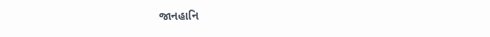જાનહાનિ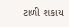ટાળી શકાય